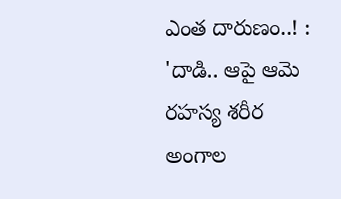ఎంత దారుణం..! : 'దాడి.. ఆపై ఆమె రహస్య శరీర అంగాల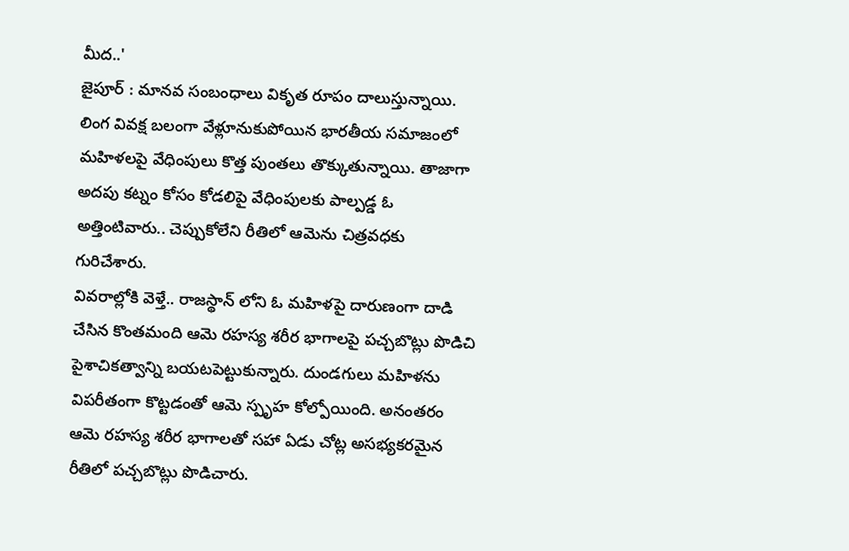మీద..'
జైపూర్ : మానవ సంబంధాలు వికృత రూపం దాలుస్తున్నాయి. లింగ వివక్ష బలంగా వేళ్లూనుకుపోయిన భారతీయ సమాజంలో మహిళలపై వేధింపులు కొత్త పుంతలు తొక్కుతున్నాయి. తాజాగా అదపు కట్నం కోసం కోడలిపై వేధింపులకు పాల్పడ్డ ఓ అత్తింటివారు.. చెప్పుకోలేని రీతిలో ఆమెను చిత్రవధకు గురిచేశారు.
వివరాల్లోకి వెళ్తే.. రాజస్థాన్ లోని ఓ మహిళపై దారుణంగా దాడి చేసిన కొంతమంది ఆమె రహస్య శరీర భాగాలపై పచ్చబొట్లు పొడిచి పైశాచికత్వాన్ని బయటపెట్టుకున్నారు. దుండగులు మహిళను విపరీతంగా కొట్టడంతో ఆమె స్పృహ కోల్పోయింది. అనంతరం ఆమె రహస్య శరీర భాగాలతో సహా ఏడు చోట్ల అసభ్యకరమైన రీతిలో పచ్చబొట్లు పొడిచారు.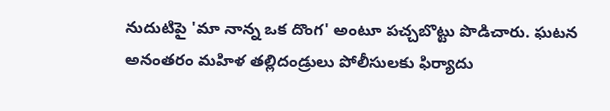నుదుటిపై 'మా నాన్న ఒక దొంగ' అంటూ పచ్చబొట్టు పొడిచారు. ఘటన అనంతరం మహిళ తల్లిదండ్రులు పోలీసులకు ఫిర్యాదు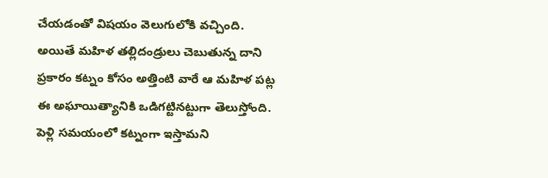చేయడంతో విషయం వెలుగులోకి వచ్చింది. అయితే మహిళ తల్లిదండ్రులు చెబుతున్న దాని ప్రకారం కట్నం కోసం అత్తింటి వారే ఆ మహిళ పట్ల ఈ అఘాయిత్యానికి ఒడిగట్టినట్టుగా తెలుస్తోంది.
పెళ్లి సమయంలో కట్నంగా ఇస్తామని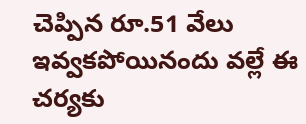చెప్పిన రూ.51 వేలు ఇవ్వకపోయినందు వల్లే ఈ చర్యకు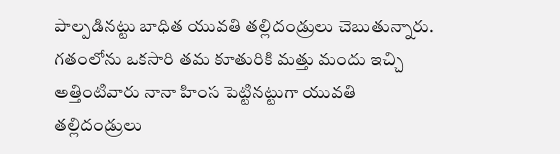పాల్పడినట్టు బాధిత యువతి తల్లిదండ్రులు చెబుతున్నారు. గతంలోను ఒకసారి తమ కూతురికి మత్తు మందు ఇచ్చి అత్తింటివారు నానా హింస పెట్టినట్టుగా యువతి తల్లిదండ్రులు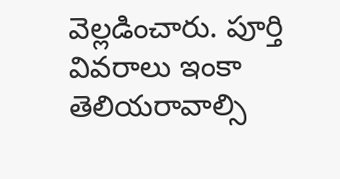వెల్లడించారు. పూర్తి వివరాలు ఇంకా తెలియరావాల్సి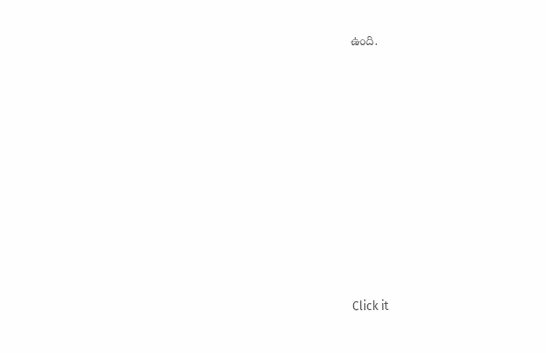ఉంది.












Click it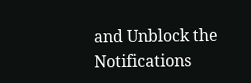and Unblock the Notifications